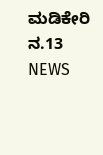ಮಡಿಕೇರಿ ನ.13 NEWS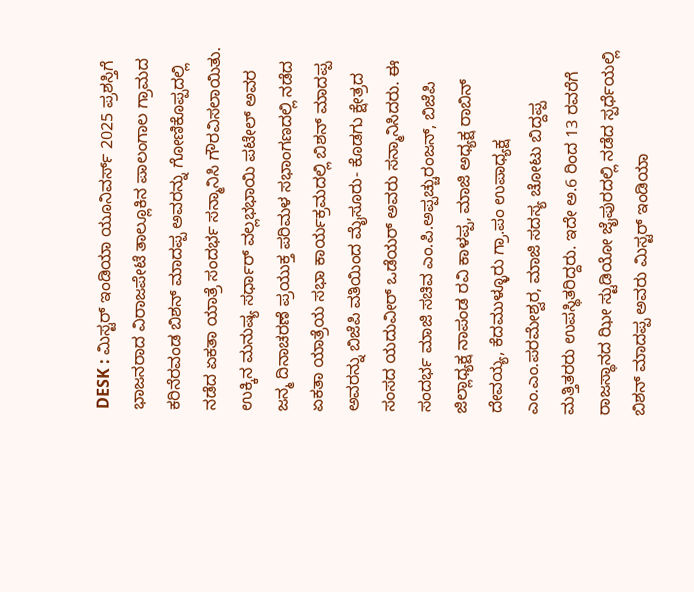DESK : ಮಿಸ್ಟರ್ ಇಂಡಿಯಾ ಯೂನಿವರ್ಸ್ 2025 ಪ್ರಶಸ್ತಿಗೆ ಭಾಜನರಾದ ವಿರಾಜಪೇಟೆ ತಾಲ್ಲೂಕಿನ ಪಾಲಂಗಾಲ ಗ್ರಾಮದ ಕರಿನೆರವಂಡ ಬಿಶನ್ ಮಾದಪ್ಪ ಅವರನ್ನು ಗೋಣಿಕೊಪ್ಪದಲ್ಲಿ ನಡೆದ ಏಕತಾ ಯಾತ್ರೆ ಸಂದರ್ಭ ಸನ್ಮಾನಿಸಿ ಗೌರವಿಸಲಾಯಿತು. ಉಕ್ಕಿನ ಮನುಷ್ಯ ಸರ್ಧಾರ್ ವಲ್ಲಭಭಾಯಿ ಪಟೇಲ್ ಅವರ ಜನ್ಮ ದಿನಾಚರಣೆ ಪ್ರಯುಕ್ತ ಪರಿಮಳ ಸಭಾಂಗಣದಲ್ಲಿ ನಡೆದ ಏಕತಾ ಯಾತ್ರೆಯ ಸಭಾ ಕಾರ್ಯಕ್ರಮದಲ್ಲಿ ಬಿಶನ್ ಮಾದಪ್ಪ ಅವರನ್ನು ಬಿಜೆಪಿ ವತಿಯಿಂದ ಮೈಸೂರು- ಕೊಡಗು ಕ್ಷೇತ್ರದ ಸಂಸದ ಯದುವೀರ್ ಒಡೆಯರ್ ಅವರು ಸನ್ಮಾನಿಸಿದರು. ಈ ಸಂದರ್ಭ ಮಾಜಿ ಸಚಿವ ಎಂ.ಪಿ.ಅಪ್ಪಚ್ಚುರಂಜನ್, ಬಿಜೆಪಿ ಜಿಲ್ಲಾಧ್ಯಕ್ಷ ನಾಪಂಡ ರವಿ ಕಾಳಪ್ಪ, ಮಾಜಿ ಅಧ್ಯಕ್ಷ ರಾಬಿನ್ ದೇವಯ್ಯ, ಕೆದಮುಳ್ಳೂರು ಗ್ರಾ.ಪಂ ಉಪಾಧ್ಯಕ್ಷ ಎಂ.ಎಂ.ಪರಮೇಶ್ವರ, ಮಾಜಿ ಸದಸ್ಯ ಚೋಟು ಬಿದ್ದಪ್ಪ ಮತ್ತಿತರರು ಉಪಸ್ಥಿತರಿದ್ದರು. ಇದೇ ಅ.6 ರಿಂದ 13 ರವರೆಗೆ ರಾಜಸ್ಥಾನದ ಝೀ ಸ್ಟುಡಿಯೋ ಜೈಪುರದಲ್ಲಿ ನಡೆದ ಸ್ಪರ್ಧೆಯಲ್ಲಿ ಬಿಶನ್ ಮಾದಪ್ಪ ಅವರು ಮಿಸ್ಟರ್ ಇಂಡಿಯಾ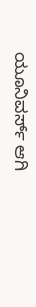ಯೂನಿವರ್ಸ್ ಆಗಿ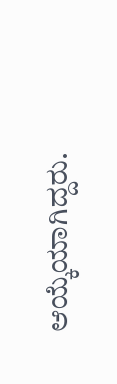ಆಯ್ಕೆಯಾಗಿದ್ದರು.